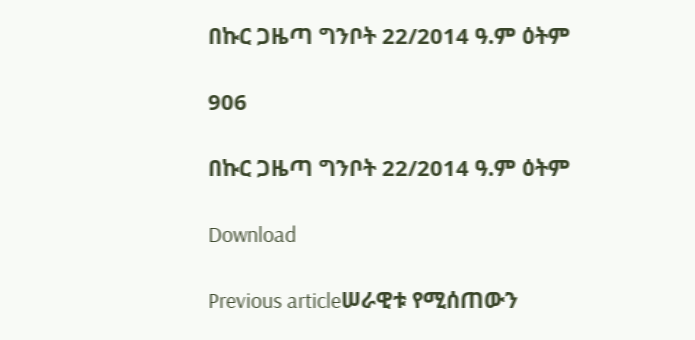በኩር ጋዜጣ ግንቦት 22/2014 ዓ.ም ዕትም

906

በኩር ጋዜጣ ግንቦት 22/2014 ዓ.ም ዕትም

Download

Previous articleሠራዊቱ የሚሰጠውን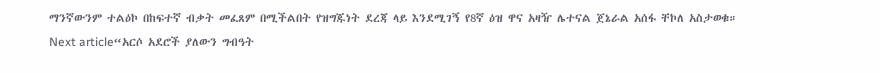ማንኛውንም ተልዕኮ በከፍተኛ ብቃት መፈጸም በሚችልበት የዝግጁነት ደረጃ ላይ እንደሚገኝ የ8ኛ ዕዝ ዋና አዛዥ ሌተናል ጀኔራል አሰፋ ቸኮለ አስታወቁ።
Next article“አርሶ አደሮች ያለውን ግብዓት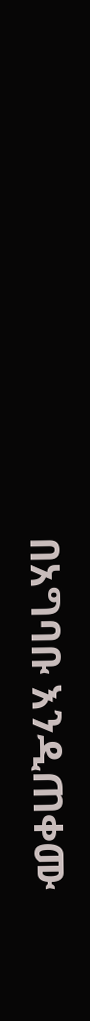በአግባቡ እንዲጠቀሙ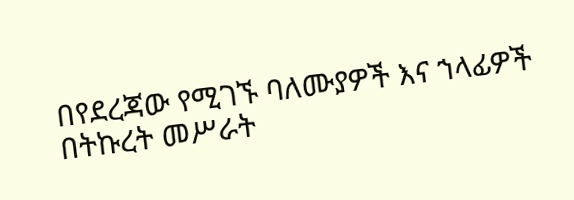በየደረጃው የሚገኙ ባለሙያዎች እና ኀላፊዎች በትኩረት መሥራት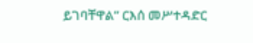ይገባቸዋል” ርእሰ መሥተዳድር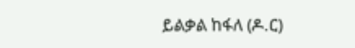ይልቃል ከፋለ (ዶ.ር)